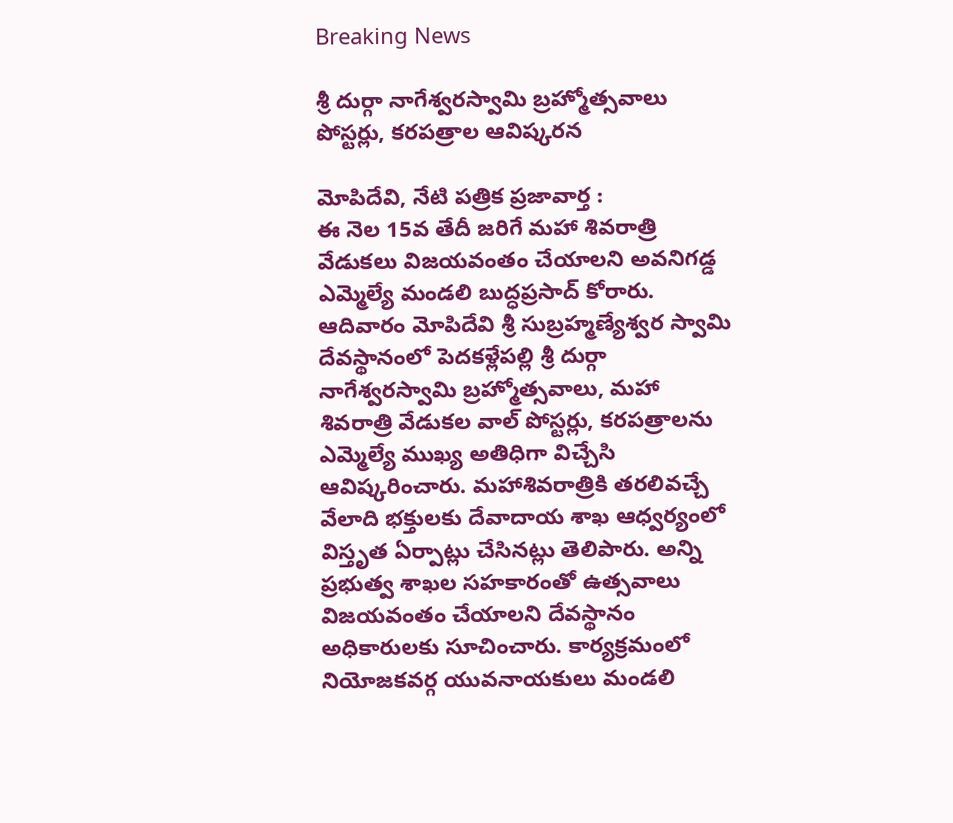Breaking News

శ్రీ దుర్గా నాగేశ్వరస్వామి బ్రహ్మోత్సవాలు పోస్టర్లు, కరపత్రాల ఆవిష్కరన

మోపిదేవి, నేటి పత్రిక ప్రజావార్త :
ఈ నెల 15వ తేదీ జరిగే మహా శివరాత్రి వేడుకలు విజయవంతం చేయాలని అవనిగడ్డ ఎమ్మెల్యే మండలి బుద్ధప్రసాద్ కోరారు. ఆదివారం మోపిదేవి శ్రీ సుబ్రహ్మణ్యేశ్వర స్వామి దేవస్థానంలో పెదకళ్లేపల్లి శ్రీ దుర్గా నాగేశ్వరస్వామి బ్రహ్మోత్సవాలు, మహా శివరాత్రి వేడుకల వాల్ పోస్టర్లు, కరపత్రాలను ఎమ్మెల్యే ముఖ్య అతిధిగా విచ్చేసి ఆవిష్కరించారు. మహాశివరాత్రికి తరలివచ్చే వేలాది భక్తులకు దేవాదాయ శాఖ ఆధ్వర్యంలో విస్తృత ఏర్పాట్లు చేసినట్లు తెలిపారు. అన్ని ప్రభుత్వ శాఖల సహకారంతో ఉత్సవాలు విజయవంతం చేయాలని దేవస్థానం అధికారులకు సూచించారు. కార్యక్రమంలో నియోజకవర్గ యువనాయకులు మండలి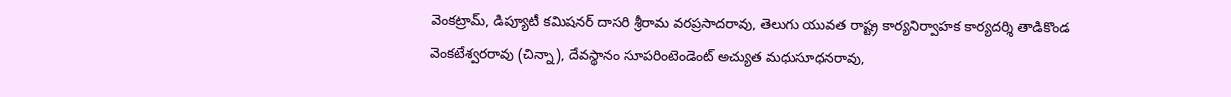వెంకట్రామ్, డిప్యూటీ కమిషనర్ దాసరి శ్రీరామ వరప్రసాదరావు, తెలుగు యువత రాష్ట్ర కార్యనిర్వాహక కార్యదర్శి తాడికొండ వెంకటేశ్వరరావు (చిన్నా), దేవస్థానం సూపరింటెండెంట్ అచ్యుత మధుసూధనరావు,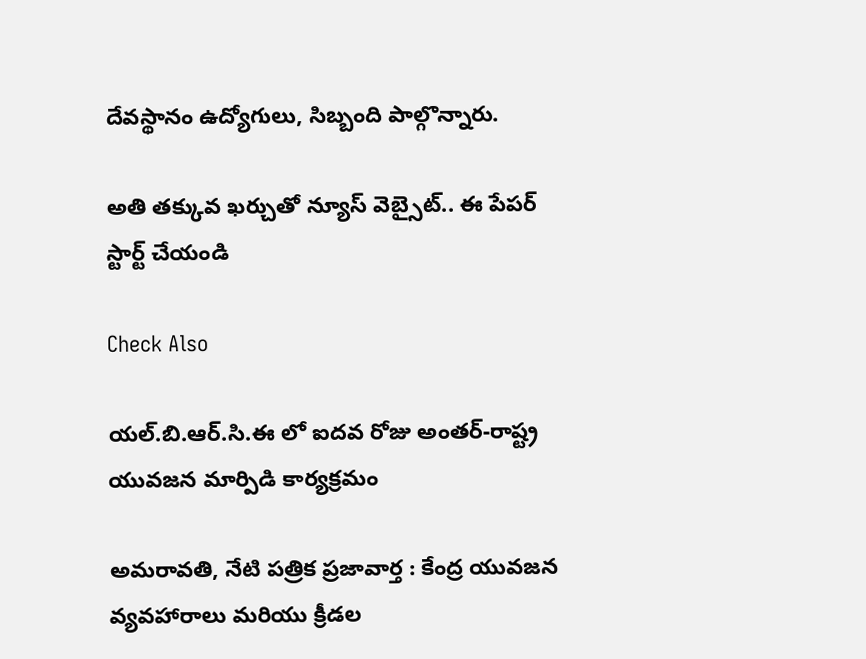దేవస్థానం ఉద్యోగులు, సిబ్బంది పాల్గొన్నారు.

అతి తక్కువ ఖర్చుతో న్యూస్ వెబ్సైట్.. ఈ పేపర్ స్టార్ట్ చేయండి

Check Also

యల్.బి.ఆర్.సి.ఈ లో ఐదవ రోజు అంతర్-రాష్ట్ర యువజన మార్పిడి కార్యక్రమం

అమరావతి, నేటి పత్రిక ప్రజావార్త : కేంద్ర యువజన వ్యవహారాలు మరియు క్రీడల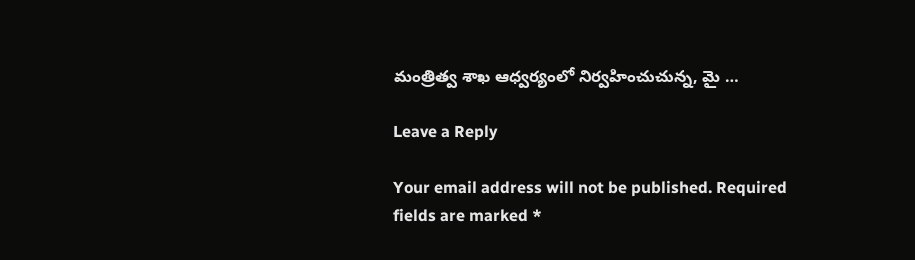మంత్రిత్వ శాఖ ఆధ్వర్యంలో నిర్వహించుచున్న, మై …

Leave a Reply

Your email address will not be published. Required fields are marked *